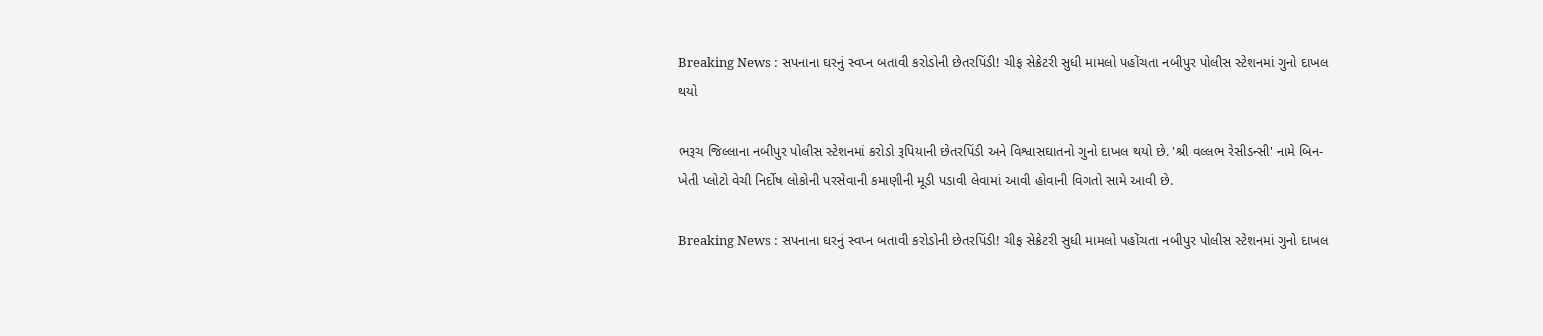Breaking News : સપનાના ઘરનું સ્વપ્ન બતાવી કરોડોની છેતરપિંડી! ચીફ સેક્રેટરી સુધી મામલો પહોંચતા નબીપુર પોલીસ સ્ટેશનમાં ગુનો દાખલ થયો

ભરૂચ જિલ્લાના નબીપુર પોલીસ સ્ટેશનમાં કરોડો રૂપિયાની છેતરપિંડી અને વિશ્વાસઘાતનો ગુનો દાખલ થયો છે. 'શ્રી વલ્લભ રેસીડન્સી' નામે બિન-ખેતી પ્લોટો વેચી નિર્દોષ લોકોની પરસેવાની કમાણીની મૂડી પડાવી લેવામાં આવી હોવાની વિગતો સામે આવી છે.

Breaking News : સપનાના ઘરનું સ્વપ્ન બતાવી કરોડોની છેતરપિંડી! ચીફ સેક્રેટરી સુધી મામલો પહોંચતા નબીપુર પોલીસ સ્ટેશનમાં ગુનો દાખલ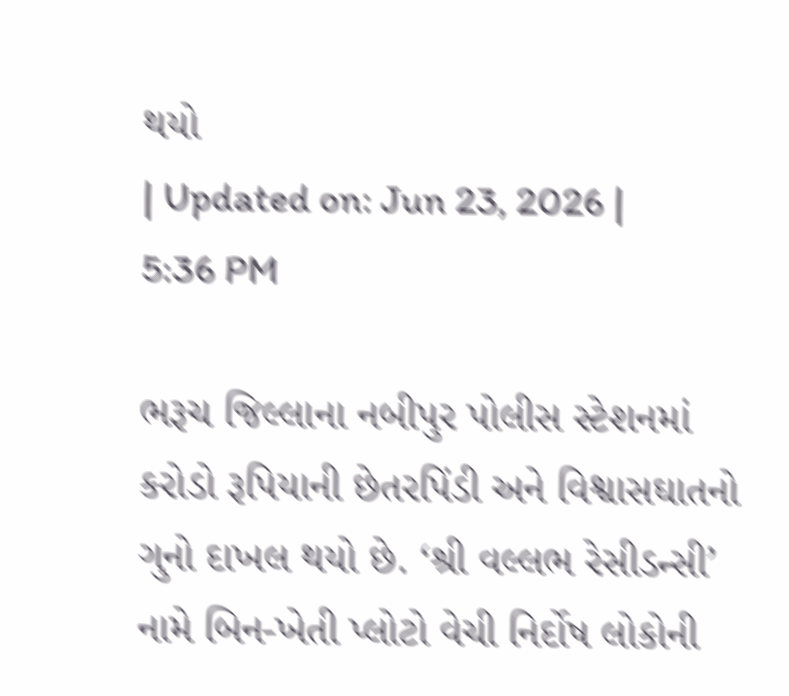થયો
| Updated on: Jun 23, 2026 | 5:36 PM

ભરૂચ જિલ્લાના નબીપુર પોલીસ સ્ટેશનમાં કરોડો રૂપિયાની છેતરપિંડી અને વિશ્વાસઘાતનો ગુનો દાખલ થયો છે. ‘શ્રી વલ્લભ રેસીડન્સી’ નામે બિન-ખેતી પ્લોટો વેચી નિર્દોષ લોકોની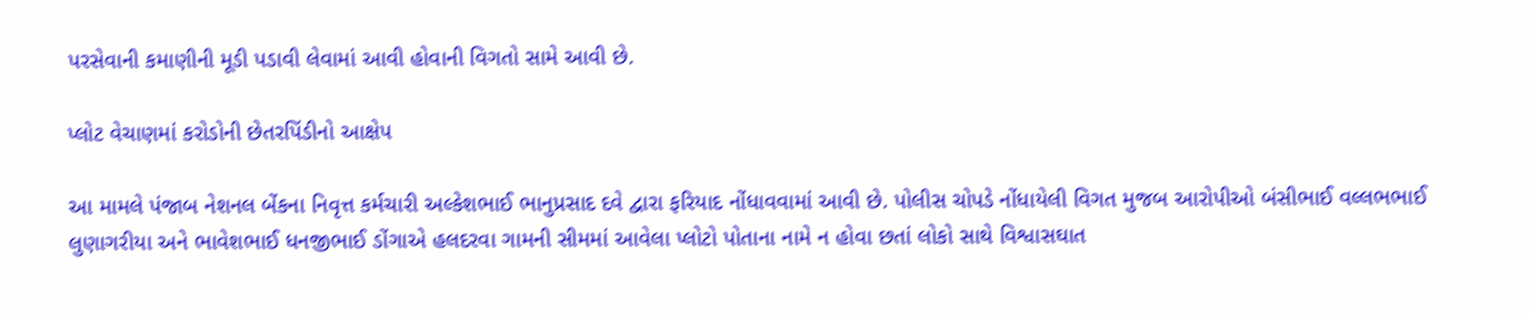પરસેવાની કમાણીની મૂડી પડાવી લેવામાં આવી હોવાની વિગતો સામે આવી છે.

પ્લોટ વેચાણમાં કરોડોની છેતરપિંડીનો આક્ષેપ

આ મામલે પંજાબ નેશનલ બેંકના નિવૃત્ત કર્મચારી અલ્કેશભાઈ ભાનુપ્રસાદ દવે દ્વારા ફરિયાદ નોંધાવવામાં આવી છે. પોલીસ ચોપડે નોંધાયેલી વિગત મુજબ આરોપીઓ બંસીભાઈ વલ્લભભાઈ લુણાગરીયા અને ભાવેશભાઈ ધનજીભાઈ ડોંગાએ હલદરવા ગામની સીમમાં આવેલા પ્લોટો પોતાના નામે ન હોવા છતાં લોકો સાથે વિશ્વાસઘાત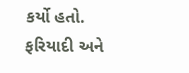કર્યો હતો. ફરિયાદી અને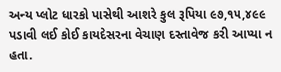અન્ય પ્લોટ ધારકો પાસેથી આશરે કુલ રૂપિયા ૯૭,૧૫,૪૯૯ પડાવી લઈ કોઈ કાયદેસરના વેચાણ દસ્તાવેજ કરી આપ્યા ન હતા.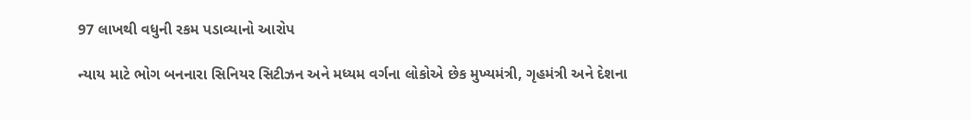97 લાખથી વધુની રકમ પડાવ્યાનો આરોપ

ન્યાય માટે ભોગ બનનારા સિનિયર સિટીઝન અને મધ્યમ વર્ગના લોકોએ છેક મુખ્યમંત્રી, ગૃહમંત્રી અને દેશના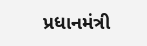પ્રધાનમંત્રી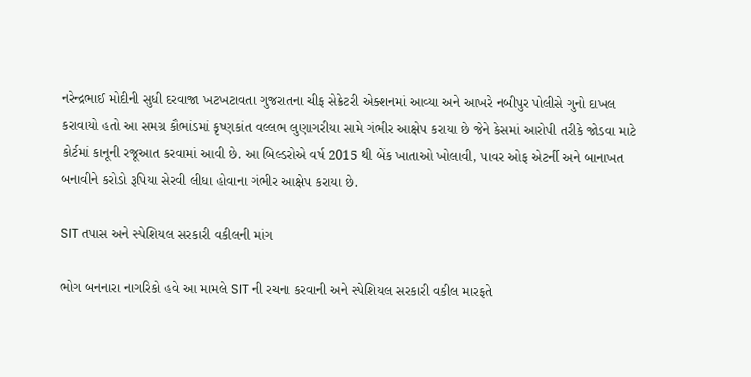નરેન્દ્રભાઈ મોદીની સુધી દરવાજા ખટખટાવતા ગુજરાતના ચીફ સેક્રેટરી એક્શનમાં આવ્યા અને આખરે નબીપુર પોલીસે ગુનો દાખલ કરાવાયો હતો આ સમગ્ર કૌભાંડમાં કૃષ્ણકાંત વલ્લભ લુણાગરીયા સામે ગંભીર આક્ષેપ કરાયા છે જેને કેસમાં આરોપી તરીકે જોડવા માટે કોર્ટમાં કાનૂની રજૂઆત કરવામાં આવી છે. આ બિલ્ડરોએ વર્ષ 2015 થી બેંક ખાતાઓ ખોલાવી, પાવર ઓફ એટર્ની અને બાનાખત બનાવીને કરોડો રૂપિયા સેરવી લીધા હોવાના ગંભીર આક્ષેપ કરાયા છે.

SIT તપાસ અને સ્પેશિયલ સરકારી વકીલની માંગ

ભોગ બનનારા નાગરિકો હવે આ મામલે SIT ની રચના કરવાની અને સ્પેશિયલ સરકારી વકીલ મારફતે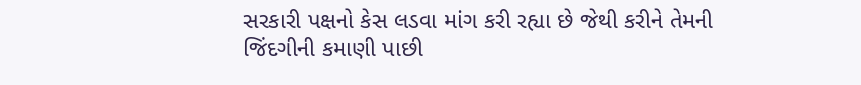સરકારી પક્ષનો કેસ લડવા માંગ કરી રહ્યા છે જેથી કરીને તેમની જિંદગીની કમાણી પાછી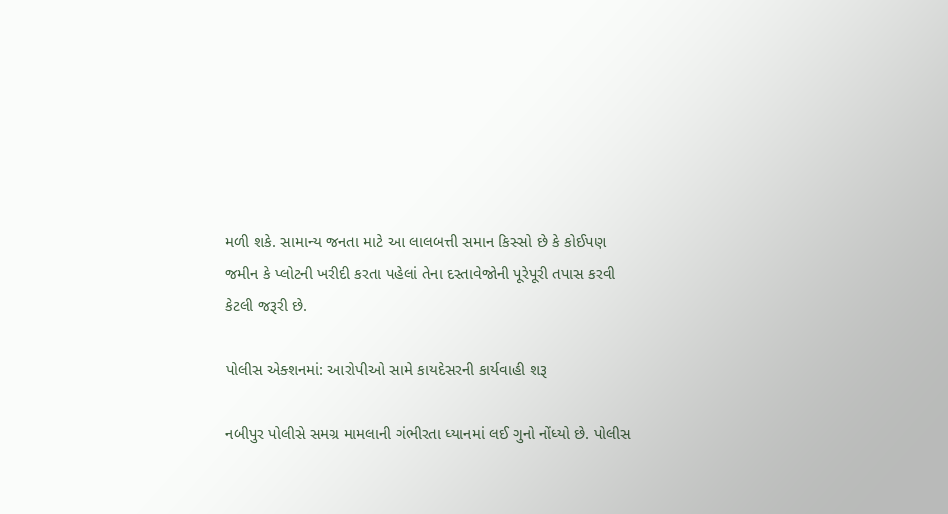મળી શકે. સામાન્ય જનતા માટે આ લાલબત્તી સમાન કિસ્સો છે કે કોઈપણ જમીન કે પ્લોટની ખરીદી કરતા પહેલાં તેના દસ્તાવેજોની પૂરેપૂરી તપાસ કરવી કેટલી જરૂરી છે.

પોલીસ એક્શનમાં: આરોપીઓ સામે કાયદેસરની કાર્યવાહી શરૂ

નબીપુર પોલીસે સમગ્ર મામલાની ગંભીરતા ધ્યાનમાં લઈ ગુનો નોંધ્યો છે. પોલીસ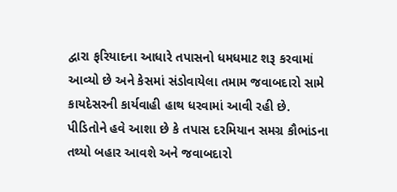દ્વારા ફરિયાદના આધારે તપાસનો ધમધમાટ શરૂ કરવામાં આવ્યો છે અને કેસમાં સંડોવાયેલા તમામ જવાબદારો સામે કાયદેસરની કાર્યવાહી હાથ ધરવામાં આવી રહી છે. પીડિતોને હવે આશા છે કે તપાસ દરમિયાન સમગ્ર કૌભાંડના તથ્યો બહાર આવશે અને જવાબદારો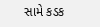સામે કડક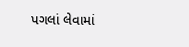પગલાં લેવામાં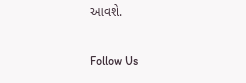આવશે.

Follow Us